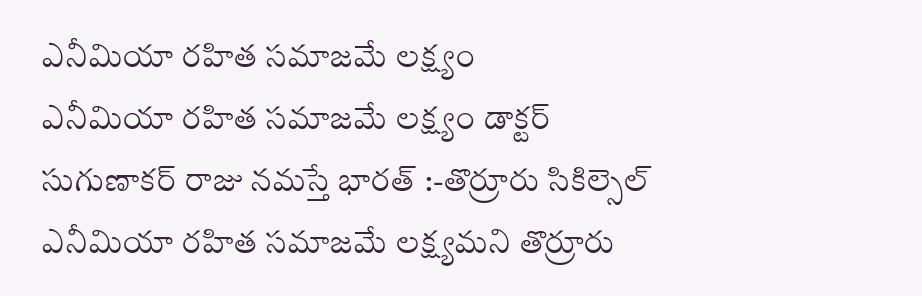ఎనీమియా రహిత సమాజమే లక్ష్యం
ఎనీమియా రహిత సమాజమే లక్ష్యం డాక్టర్ సుగుణాకర్ రాజు నమస్తే భారత్ :-తొర్రూరు సికిల్సెల్ ఎనీమియా రహిత సమాజమే లక్ష్యమని తొర్రూరు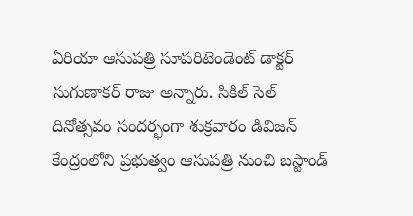ఏరియా ఆసుపత్రి సూపరిటెండెంట్ డాక్టర్ సుగుణాకర్ రాజు అన్నారు. సికిల్ సెల్ దినోత్సవం సందర్భంగా శుక్రవారం డివిజన్ కేంద్రంలోని ప్రభుత్వం ఆసుపత్రి నుంచి బస్టాండ్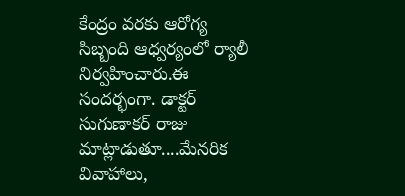కేంద్రం వరకు ఆరోగ్య సిబ్బంది ఆధ్వర్యంలో ర్యాలీ నిర్వహించారు.ఈ సందర్భంగా. డాక్టర్ సుగుణాకర్ రాజు మాట్లాడుతూ....మేనరిక వివాహాలు,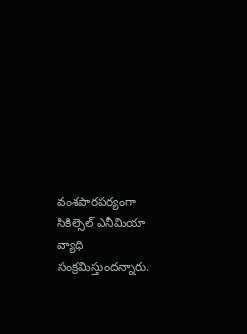వంశపారపర్యంగా సికిల్సెల్ ఎనీమియా వ్యాధి సంక్రమిస్తుందన్నారు.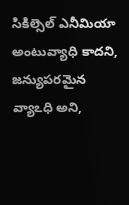సికిల్సెల్ ఎనీమియా అంటువ్యాధి కాదని, జన్యుపరమైన వ్యాఽధి అని,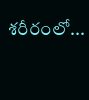శరీరంలో...